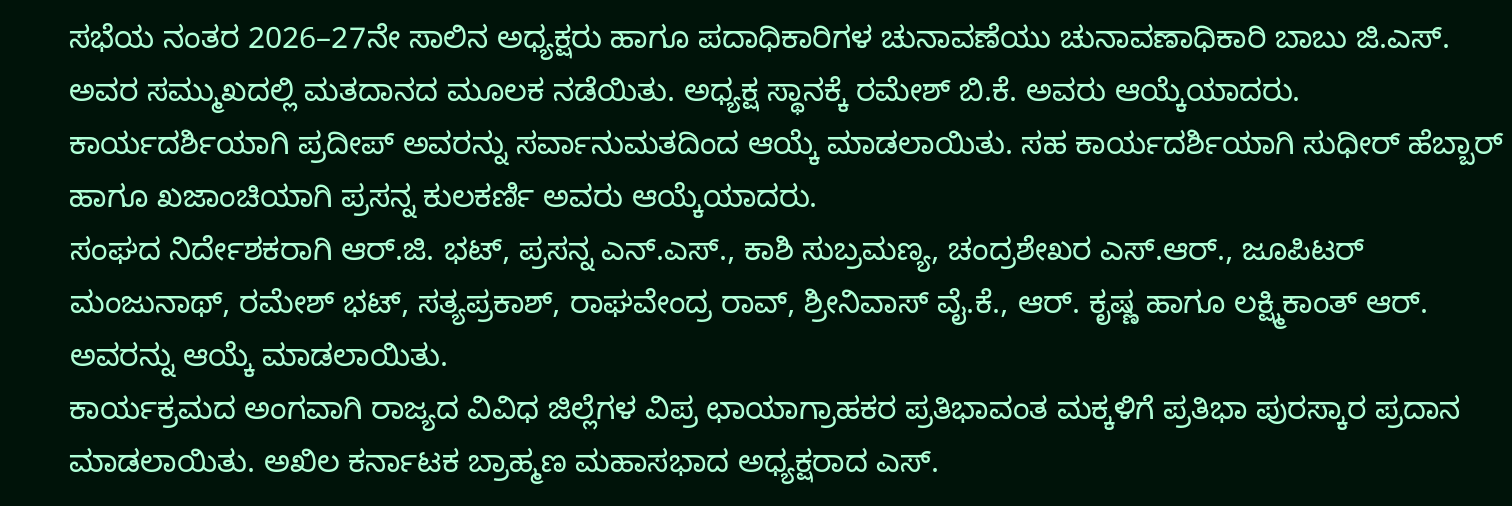ಸಭೆಯ ನಂತರ 2026–27ನೇ ಸಾಲಿನ ಅಧ್ಯಕ್ಷರು ಹಾಗೂ ಪದಾಧಿಕಾರಿಗಳ ಚುನಾವಣೆಯು ಚುನಾವಣಾಧಿಕಾರಿ ಬಾಬು ಜಿ.ಎಸ್. ಅವರ ಸಮ್ಮುಖದಲ್ಲಿ ಮತದಾನದ ಮೂಲಕ ನಡೆಯಿತು. ಅಧ್ಯಕ್ಷ ಸ್ಥಾನಕ್ಕೆ ರಮೇಶ್ ಬಿ.ಕೆ. ಅವರು ಆಯ್ಕೆಯಾದರು. ಕಾರ್ಯದರ್ಶಿಯಾಗಿ ಪ್ರದೀಪ್ ಅವರನ್ನು ಸರ್ವಾನುಮತದಿಂದ ಆಯ್ಕೆ ಮಾಡಲಾಯಿತು. ಸಹ ಕಾರ್ಯದರ್ಶಿಯಾಗಿ ಸುಧೀರ್ ಹೆಬ್ಬಾರ್ ಹಾಗೂ ಖಜಾಂಚಿಯಾಗಿ ಪ್ರಸನ್ನ ಕುಲಕರ್ಣಿ ಅವರು ಆಯ್ಕೆಯಾದರು.
ಸಂಘದ ನಿರ್ದೇಶಕರಾಗಿ ಆರ್.ಜಿ. ಭಟ್, ಪ್ರಸನ್ನ ಎನ್.ಎಸ್., ಕಾಶಿ ಸುಬ್ರಮಣ್ಯ, ಚಂದ್ರಶೇಖರ ಎಸ್.ಆರ್., ಜೂಪಿಟರ್ ಮಂಜುನಾಥ್, ರಮೇಶ್ ಭಟ್, ಸತ್ಯಪ್ರಕಾಶ್, ರಾಘವೇಂದ್ರ ರಾವ್, ಶ್ರೀನಿವಾಸ್ ವೈ.ಕೆ., ಆರ್. ಕೃಷ್ಣ ಹಾಗೂ ಲಕ್ಷ್ಮಿಕಾಂತ್ ಆರ್. ಅವರನ್ನು ಆಯ್ಕೆ ಮಾಡಲಾಯಿತು.
ಕಾರ್ಯಕ್ರಮದ ಅಂಗವಾಗಿ ರಾಜ್ಯದ ವಿವಿಧ ಜಿಲ್ಲೆಗಳ ವಿಪ್ರ ಛಾಯಾಗ್ರಾಹಕರ ಪ್ರತಿಭಾವಂತ ಮಕ್ಕಳಿಗೆ ಪ್ರತಿಭಾ ಪುರಸ್ಕಾರ ಪ್ರದಾನ ಮಾಡಲಾಯಿತು. ಅಖಿಲ ಕರ್ನಾಟಕ ಬ್ರಾಹ್ಮಣ ಮಹಾಸಭಾದ ಅಧ್ಯಕ್ಷರಾದ ಎಸ್.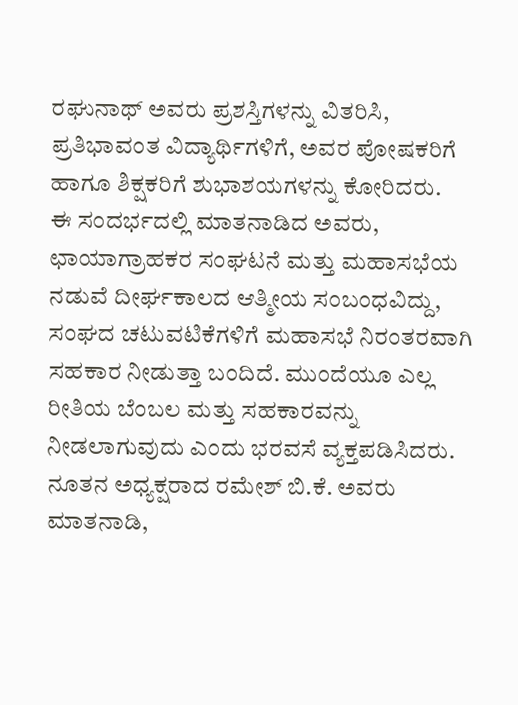ರಘುನಾಥ್ ಅವರು ಪ್ರಶಸ್ತಿಗಳನ್ನು ವಿತರಿಸಿ, ಪ್ರತಿಭಾವಂತ ವಿದ್ಯಾರ್ಥಿಗಳಿಗೆ, ಅವರ ಪೋಷಕರಿಗೆ ಹಾಗೂ ಶಿಕ್ಷಕರಿಗೆ ಶುಭಾಶಯಗಳನ್ನು ಕೋರಿದರು.
ಈ ಸಂದರ್ಭದಲ್ಲಿ ಮಾತನಾಡಿದ ಅವರು, ಛಾಯಾಗ್ರಾಹಕರ ಸಂಘಟನೆ ಮತ್ತು ಮಹಾಸಭೆಯ ನಡುವೆ ದೀರ್ಘಕಾಲದ ಆತ್ಮೀಯ ಸಂಬಂಧವಿದ್ದು, ಸಂಘದ ಚಟುವಟಿಕೆಗಳಿಗೆ ಮಹಾಸಭೆ ನಿರಂತರವಾಗಿ ಸಹಕಾರ ನೀಡುತ್ತಾ ಬಂದಿದೆ. ಮುಂದೆಯೂ ಎಲ್ಲ ರೀತಿಯ ಬೆಂಬಲ ಮತ್ತು ಸಹಕಾರವನ್ನು ನೀಡಲಾಗುವುದು ಎಂದು ಭರವಸೆ ವ್ಯಕ್ತಪಡಿಸಿದರು.
ನೂತನ ಅಧ್ಯಕ್ಷರಾದ ರಮೇಶ್ ಬಿ.ಕೆ. ಅವರು ಮಾತನಾಡಿ,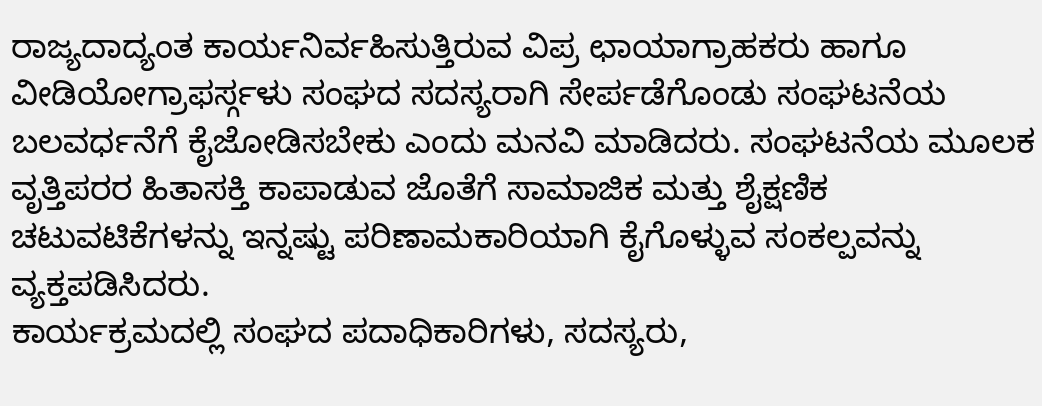ರಾಜ್ಯದಾದ್ಯಂತ ಕಾರ್ಯನಿರ್ವಹಿಸುತ್ತಿರುವ ವಿಪ್ರ ಛಾಯಾಗ್ರಾಹಕರು ಹಾಗೂ ವೀಡಿಯೋಗ್ರಾಫರ್ಸ್ಗಳು ಸಂಘದ ಸದಸ್ಯರಾಗಿ ಸೇರ್ಪಡೆಗೊಂಡು ಸಂಘಟನೆಯ ಬಲವರ್ಧನೆಗೆ ಕೈಜೋಡಿಸಬೇಕು ಎಂದು ಮನವಿ ಮಾಡಿದರು. ಸಂಘಟನೆಯ ಮೂಲಕ ವೃತ್ತಿಪರರ ಹಿತಾಸಕ್ತಿ ಕಾಪಾಡುವ ಜೊತೆಗೆ ಸಾಮಾಜಿಕ ಮತ್ತು ಶೈಕ್ಷಣಿಕ ಚಟುವಟಿಕೆಗಳನ್ನು ಇನ್ನಷ್ಟು ಪರಿಣಾಮಕಾರಿಯಾಗಿ ಕೈಗೊಳ್ಳುವ ಸಂಕಲ್ಪವನ್ನು ವ್ಯಕ್ತಪಡಿಸಿದರು.
ಕಾರ್ಯಕ್ರಮದಲ್ಲಿ ಸಂಘದ ಪದಾಧಿಕಾರಿಗಳು, ಸದಸ್ಯರು,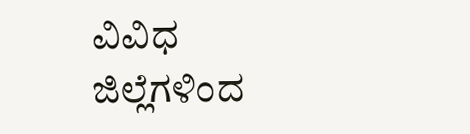ವಿವಿಧ ಜಿಲ್ಲೆಗಳಿಂದ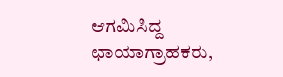ಆಗಮಿಸಿದ್ದ ಛಾಯಾಗ್ರಾಹಕರು,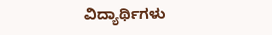ವಿದ್ಯಾರ್ಥಿಗಳು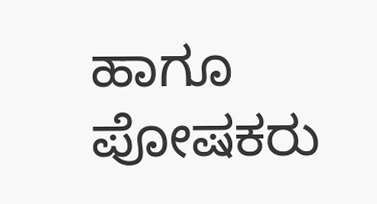ಹಾಗೂ ಪೋಷಕರು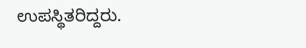ಉಪಸ್ಥಿತರಿದ್ದರು.